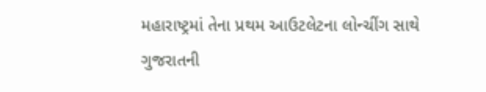મહારાષ્ટ્રમાં તેના પ્રથમ આઉટલેટના લોન્ચીંગ સાથે ગુજરાતની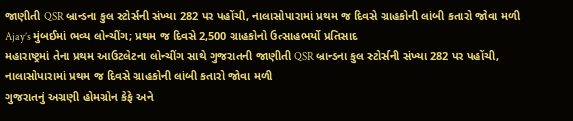જાણીતી QSR બ્રાન્ડના કુલ સ્ટોર્સની સંખ્યા 282 પર પહોંચી, નાલાસોપારામાં પ્રથમ જ દિવસે ગ્રાહકોની લાંબી કતારો જોવા મળી
Ajay’s મુંબઈમાં ભવ્ય લોન્ચીંગ; પ્રથમ જ દિવસે 2,500 ગ્રાહકોનો ઉત્સાહભર્યો પ્રતિસાદ
મહારાષ્ટ્રમાં તેના પ્રથમ આઉટલેટના લોન્ચીંગ સાથે ગુજરાતની જાણીતી QSR બ્રાન્ડના કુલ સ્ટોર્સની સંખ્યા 282 પર પહોંચી, નાલાસોપારામાં પ્રથમ જ દિવસે ગ્રાહકોની લાંબી કતારો જોવા મળી
ગુજરાતનું અગ્રણી હોમગ્રોન કેફે અને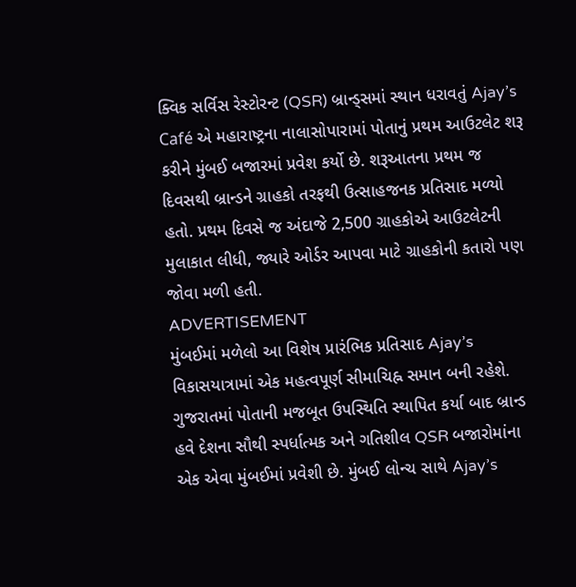ક્વિક સર્વિસ રેસ્ટોરન્ટ (QSR) બ્રાન્ડ્સમાં સ્થાન ધરાવતું Ajay’s Café એ મહારાષ્ટ્રના નાલાસોપારામાં પોતાનું પ્રથમ આઉટલેટ શરૂ કરીને મુંબઈ બજારમાં પ્રવેશ કર્યો છે. શરૂઆતના પ્રથમ જ દિવસથી બ્રાન્ડને ગ્રાહકો તરફથી ઉત્સાહજનક પ્રતિસાદ મળ્યો હતો. પ્રથમ દિવસે જ અંદાજે 2,500 ગ્રાહકોએ આઉટલેટની મુલાકાત લીધી, જ્યારે ઓર્ડર આપવા માટે ગ્રાહકોની કતારો પણ જોવા મળી હતી.
ADVERTISEMENT
મુંબઈમાં મળેલો આ વિશેષ પ્રારંભિક પ્રતિસાદ Ajay’s વિકાસયાત્રામાં એક મહત્વપૂર્ણ સીમાચિહ્ન સમાન બની રહેશે. ગુજરાતમાં પોતાની મજબૂત ઉપસ્થિતિ સ્થાપિત કર્યા બાદ બ્રાન્ડ હવે દેશના સૌથી સ્પર્ધાત્મક અને ગતિશીલ QSR બજારોમાંના એક એવા મુંબઈમાં પ્રવેશી છે. મુંબઈ લોન્ચ સાથે Ajay’s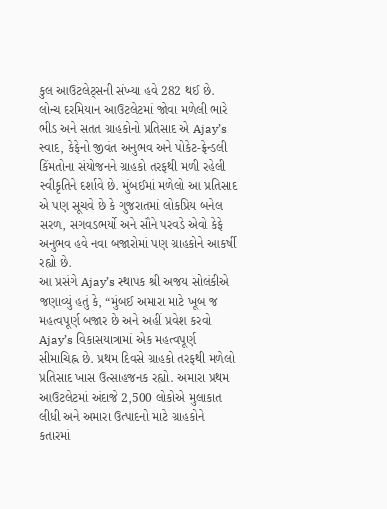કુલ આઉટલેટ્સની સંખ્યા હવે 282 થઈ છે. લોન્ચ દરમિયાન આઉટલેટમાં જોવા મળેલી ભારે ભીડ અને સતત ગ્રાહકોનો પ્રતિસાદ એ Ajay’s સ્વાદ, કેફેનો જીવંત અનુભવ અને પોકેટ-ફ્રેન્ડલી કિંમતોના સંયોજનને ગ્રાહકો તરફથી મળી રહેલી સ્વીકૃતિને દર્શાવે છે. મુંબઈમાં મળેલો આ પ્રતિસાદ એ પણ સૂચવે છે કે ગુજરાતમાં લોકપ્રિય બનેલ સરળ, સગવડભર્યો અને સૌને પરવડે એવો કેફે અનુભવ હવે નવા બજારોમાં પણ ગ્રાહકોને આકર્ષી રહ્યો છે.
આ પ્રસંગે Ajay’s સ્થાપક શ્રી અજય સોલંકીએ જણાવ્યું હતું કે, “મુંબઈ અમારા માટે ખૂબ જ મહત્વપૂર્ણ બજાર છે અને અહીં પ્રવેશ કરવો Ajay’s વિકાસયાત્રામાં એક મહત્વપૂર્ણ સીમાચિહ્ન છે. પ્રથમ દિવસે ગ્રાહકો તરફથી મળેલો પ્રતિસાદ ખાસ ઉત્સાહજનક રહ્યો. અમારા પ્રથમ આઉટલેટમાં અંદાજે 2,500 લોકોએ મુલાકાત લીધી અને અમારા ઉત્પાદનો માટે ગ્રાહકોને કતારમાં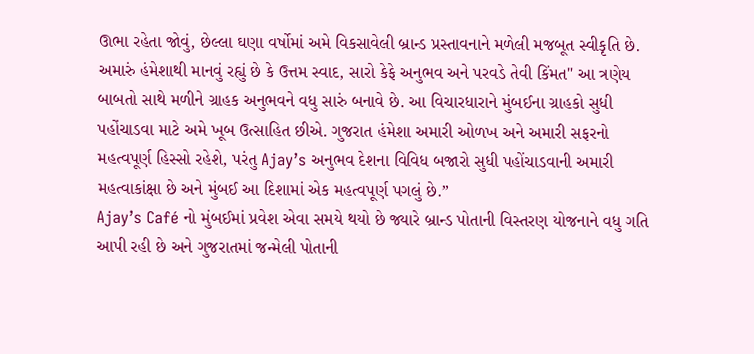ઊભા રહેતા જોવું, છેલ્લા ઘણા વર્ષોમાં અમે વિકસાવેલી બ્રાન્ડ પ્રસ્તાવનાને મળેલી મજબૂત સ્વીકૃતિ છે. અમારું હંમેશાથી માનવું રહ્યું છે કે ઉત્તમ સ્વાદ, સારો કેફે અનુભવ અને પરવડે તેવી કિંમત" આ ત્રણેય બાબતો સાથે મળીને ગ્રાહક અનુભવને વધુ સારું બનાવે છે. આ વિચારધારાને મુંબઈના ગ્રાહકો સુધી પહોંચાડવા માટે અમે ખૂબ ઉત્સાહિત છીએ. ગુજરાત હંમેશા અમારી ઓળખ અને અમારી સફરનો મહત્વપૂર્ણ હિસ્સો રહેશે, પરંતુ Ajay’s અનુભવ દેશના વિવિધ બજારો સુધી પહોંચાડવાની અમારી મહત્વાકાંક્ષા છે અને મુંબઈ આ દિશામાં એક મહત્વપૂર્ણ પગલું છે.”
Ajay’s Café નો મુંબઈમાં પ્રવેશ એવા સમયે થયો છે જ્યારે બ્રાન્ડ પોતાની વિસ્તરણ યોજનાને વધુ ગતિ આપી રહી છે અને ગુજરાતમાં જન્મેલી પોતાની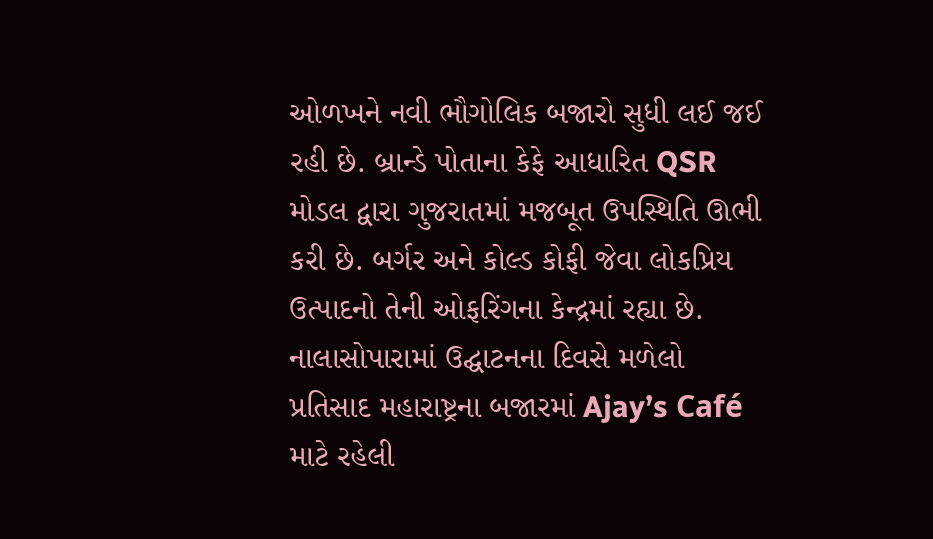ઓળખને નવી ભૌગોલિક બજારો સુધી લઈ જઈ રહી છે. બ્રાન્ડે પોતાના કેફે આધારિત QSR મોડલ દ્વારા ગુજરાતમાં મજબૂત ઉપસ્થિતિ ઊભી કરી છે. બર્ગર અને કોલ્ડ કોફી જેવા લોકપ્રિય ઉત્પાદનો તેની ઓફરિંગના કેન્દ્રમાં રહ્યા છે.
નાલાસોપારામાં ઉદ્ઘાટનના દિવસે મળેલો પ્રતિસાદ મહારાષ્ટ્રના બજારમાં Ajay’s Café માટે રહેલી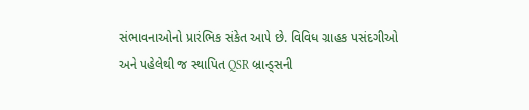સંભાવનાઓનો પ્રારંભિક સંકેત આપે છે. વિવિધ ગ્રાહક પસંદગીઓ અને પહેલેથી જ સ્થાપિત QSR બ્રાન્ડ્સની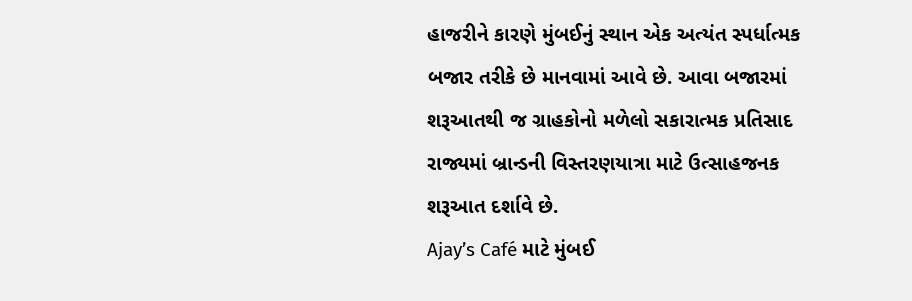હાજરીને કારણે મુંબઈનું સ્થાન એક અત્યંત સ્પર્ધાત્મક બજાર તરીકે છે માનવામાં આવે છે. આવા બજારમાં શરૂઆતથી જ ગ્રાહકોનો મળેલો સકારાત્મક પ્રતિસાદ રાજ્યમાં બ્રાન્ડની વિસ્તરણયાત્રા માટે ઉત્સાહજનક શરૂઆત દર્શાવે છે.
Ajay’s Café માટે મુંબઈ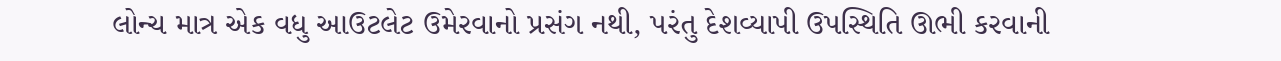લોન્ચ માત્ર એક વધુ આઉટલેટ ઉમેરવાનો પ્રસંગ નથી, પરંતુ દેશવ્યાપી ઉપસ્થિતિ ઊભી કરવાની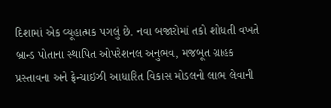દિશામાં એક વ્યૂહાત્મક પગલું છે. નવા બજારોમાં તકો શોધતી વખતે બ્રાન્ડ પોતાના સ્થાપિત ઓપરેશનલ અનુભવ, મજબૂત ગ્રાહક પ્રસ્તાવના અને ફ્રેન્ચાઇઝી આધારિત વિકાસ મોડલનો લાભ લેવાની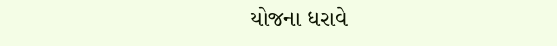યોજના ધરાવે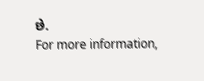છે.
For more information,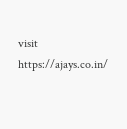visit https://ajays.co.in/